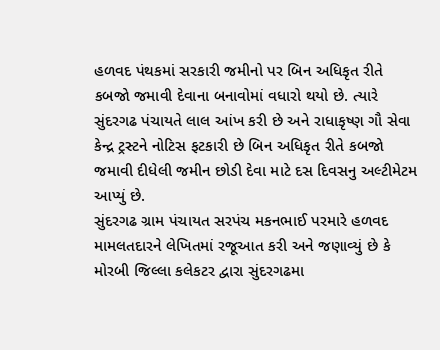હળવદ પંથકમાં સરકારી જમીનો પર બિન અધિકૃત રીતે કબજો જમાવી દેવાના બનાવોમાં વધારો થયો છે. ત્યારે સુંદરગઢ પંચાયતે લાલ આંખ કરી છે અને રાધાકૃષ્ણ ગૌ સેવા કેન્દ્ર ટ્રસ્ટને નોટિસ ફટકારી છે બિન અધિકૃત રીતે કબજો જમાવી દીધેલી જમીન છોડી દેવા માટે દસ દિવસનુ અલ્ટીમેટમ આપ્યું છે.
સુંદરગઢ ગ્રામ પંચાયત સરપંચ મકનભાઈ પરમારે હળવદ મામલતદારને લેખિતમાં રજૂઆત કરી અને જણાવ્યું છે કે મોરબી જિલ્લા કલેકટર દ્વારા સુંદરગઢમા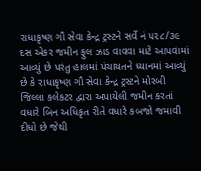રાધાકૃષ્ણ ગૌ સેવા કેન્દ્ર ટ્રસ્ટને સર્વે નં ૫૨૮/૩૯ દસ એકર જમીન ફુલ ઝાડ વાવવા માટે આપવામાં આવ્યું છે પરંતુ હાલમાં પંચાયતને ધ્યાનમાં આવ્યું છે કે રાધાકૃષ્ણ ગૌ સેવા કેન્દ્ર ટ્રસ્ટને મોરબી જિલ્લા કલેકટર દ્વારા અપાયેલી જમીન કરતાં વધારે બિન અધિકૃત રીતે વધારે કબજો જમાવી દીધો છે જેથી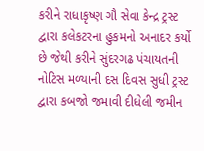કરીને રાધાકૃષ્ણ ગૌ સેવા કેન્દ્ર ટ્રસ્ટ દ્વારા કલેકટરના હુકમનો અનાદર કર્યો છે જેથી કરીને સુંદરગઢ પંચાયતની નોટિસ મળ્યાની દસ દિવસ સુધી ટ્રસ્ટ દ્વારા કબજો જમાવી દીધેલી જમીન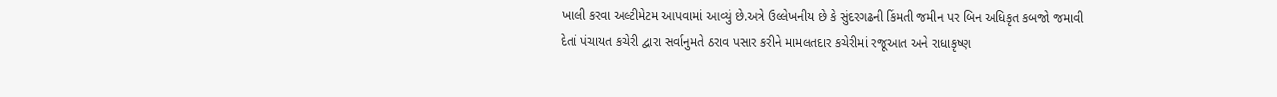ખાલી કરવા અલ્ટીમેટમ આપવામાં આવ્યું છે.અત્રે ઉલ્લેખનીય છે કે સુંદરગઢની કિંમતી જમીન પર બિન અધિકૃત કબજો જમાવી દેતાં પંચાયત કચેરી દ્વારા સર્વાનુમતે ઠરાવ પસાર કરીને મામલતદાર કચેરીમાં રજૂઆત અને રાધાકૃષ્ણ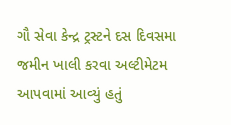ગૌ સેવા કેન્દ્ર ટ્રસ્ટને દસ દિવસમા જમીન ખાલી કરવા અલ્ટીમેટમ આપવામાં આવ્યું હતું